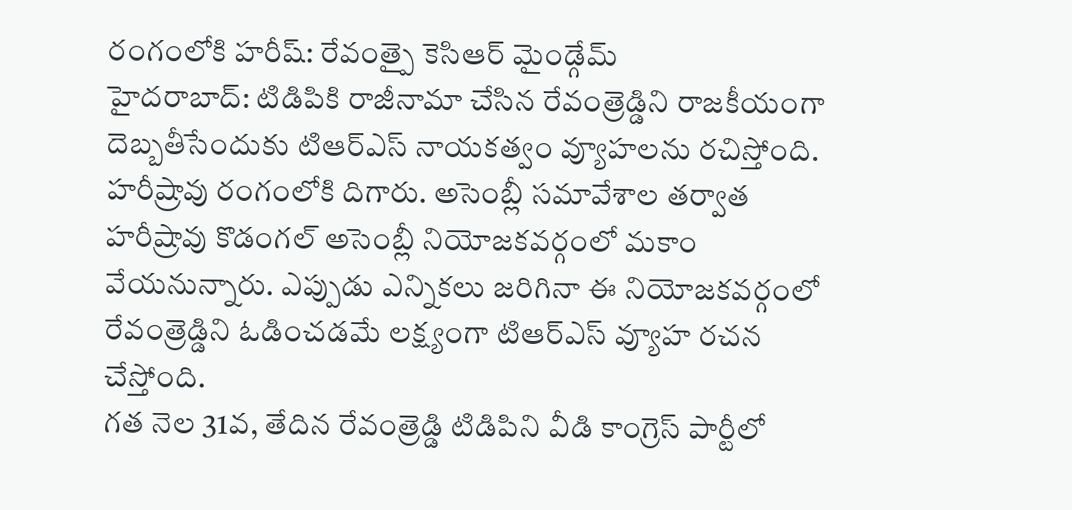రంగంలోకి హరీష్: రేవంత్పై కెసిఆర్ మైండ్గేమ్
హైదరాబాద్: టిడిపికి రాజీనామా చేసిన రేవంత్రెడ్డిని రాజకీయంగా దెబ్బతీసేందుకు టిఆర్ఎస్ నాయకత్వం వ్యూహలను రచిస్తోంది. హరీష్రావు రంగంలోకి దిగారు. అసెంబ్లీ సమావేశాల తర్వాత హరీష్రావు కొడంగల్ అసెంబ్లీ నియోజకవర్గంలో మకాం వేయనున్నారు. ఎప్పుడు ఎన్నికలు జరిగినా ఈ నియోజకవర్గంలో రేవంత్రెడ్డిని ఓడించడమే లక్ష్యంగా టిఆర్ఎస్ వ్యూహ రచన చేస్తోంది.
గత నెల 31వ, తేదిన రేవంత్రెడ్డి టిడిపిని వీడి కాంగ్రెస్ పార్టీలో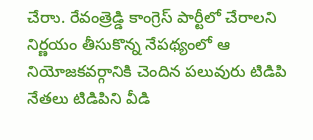చేరాు. రేవంత్రెడ్డి కాంగ్రెస్ పార్టీలో చేరాలని నిర్ణయం తీసుకొన్న నేపథ్యంలో ఆ నియోజకవర్గానికి చెందిన పలువురు టిడిపి నేతలు టిడిపిని వీడి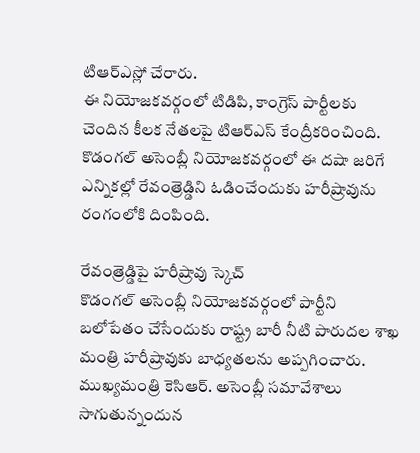టిఆర్ఎస్లో చేరారు.
ఈ నియోజకవర్గంలో టిడిపి, కాంగ్రెస్ పార్టీలకు చెందిన కీలక నేతలపై టిఆర్ఎస్ కేంద్రీకరించింది. కొడంగల్ అసెంబ్లీ నియోజకవర్గంలో ఈ దషా జరిగే ఎన్నికల్లో రేవంత్రెడ్డిని ఓడించేందుకు హరీష్రావును రంగంలోకి దింపింది.

రేవంత్రెడ్డిపై హరీష్రావు స్కెచ్
కొడంగల్ అసెంబ్లీ నియోజకవర్గంలో పార్టీని బలోపేతం చేసేందుకు రాష్ట్ర బారీ నీటి పారుదల శాఖ మంత్రి హరీష్రావుకు బాధ్యతలను అప్పగించారు. ముఖ్యమంత్రి కెసిఆర్. అసెంబ్లీ సమావేశాలు సాగుతున్నందున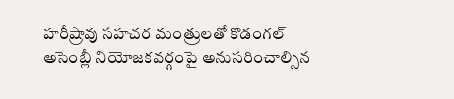హరీష్రావు సహచర మంత్రులతో కొడంగల్ అసెంబ్లీ నియోజకవర్గంపై అనుసరించాల్సిన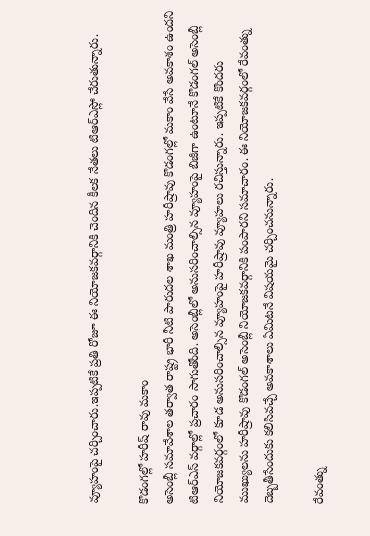వ్యూహంపై చర్చించారు.ఇప్పటికే ప్రతి రోజూ ఈ నియోజకవర్గానికి చెందిన కీలక నేతలు టిఆర్ఎస్లో చేరుతున్నారు.

కొడంగల్లో హరీష్ రావు మకాం
అసెంబ్లీ సమావేశాల తర్వాత రాష్ట్ర భారీ నీటి పారుదల శాఖ మంత్రి హరీష్రావు కొడంగల్లో మకాం వేసే అవకాశం ఉందని టిఆర్ఎస్ వర్గాల్లో ప్రచారం సాగుతోంది. అసెంబ్లీలో అనుసరించాల్సిన వ్యూహంపై బిజీగా ఉంటూనే కొడంగల్ అసెంబ్లీ నియోజకవర్గంలో కూడ అనుసరించాల్సిన వ్యూహంపై హరీష్రావు వ్యూహలు రచిస్తున్నారు. ఇప్పటికే కొందరు ముఖ్యులను హరీష్రావు కొడంగల్ అసెంబ్లీ నియోజకవర్గానికి పంపారని సమాచారం. ఈ నియోజకవర్గంలో రేవంత్ను దెబ్బతీసేందుకు కలిసివచ్చే అవకాశాలు ఏమిటనే విషయమై చర్చించనున్నారు.

రేవంత్ను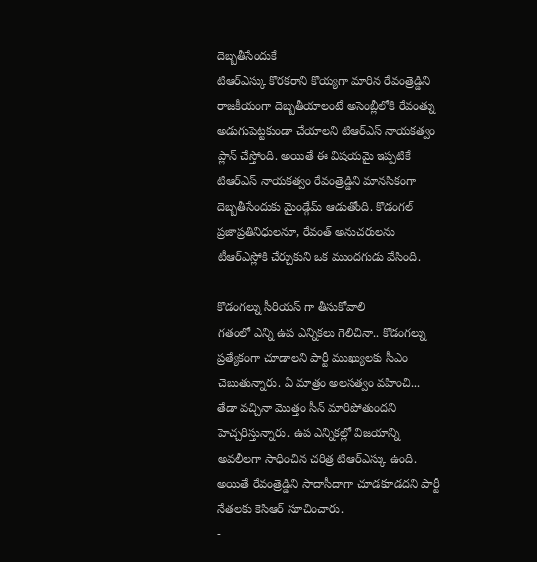దెబ్బతీసేందుకే
టిఆర్ఎస్కు కొరకరాని కొయ్యగా మారిన రేవంత్రెడ్డిని రాజకీయంగా దెబ్బతీయాలంటే అసెంబ్లీలోకి రేవంత్ను అడుగుపెట్టకుండా చేయాలని టిఆర్ఎస్ నాయకత్వం ప్లాన్ చేస్తోంది. అయితే ఈ విషయమై ఇప్పటికే టిఆర్ఎస్ నాయకత్వం రేవంత్రెడ్డిని మానసికంగా దెబ్బతీసేందుకు మైండ్గేమ్ ఆడుతోంది. కొడంగల్ ప్రజాప్రతినిధులనూ, రేవంత్ అనుచరులను టీఆర్ఎస్లోకి చేర్చుకుని ఒక ముందగుడు వేసింది.

కొడంగల్ను సీరియస్ గా తీసుకోవాలి
గతంలో ఎన్ని ఉప ఎన్నికలు గెలిచినా.. కొడంగల్ను ప్రత్యేకంగా చూడాలని పార్టీ ముఖ్యులకు సీఎం చెబుతున్నారు. ఏ మాత్రం అలసత్వం వహించి... తేడా వచ్చినా మొత్తం సీన్ మారిపోతుందని హెచ్చరిస్తున్నారు. ఉప ఎన్నికల్లో విజయాన్ని అవలీలగా సాధించిన చరిత్ర టిఆర్ఎస్కు ఉంది. అయితే రేవంత్రెడ్డిని సాదాసీదాగా చూడకూడదని పార్టీ నేతలకు కెసిఆర్ సూచించారు.
-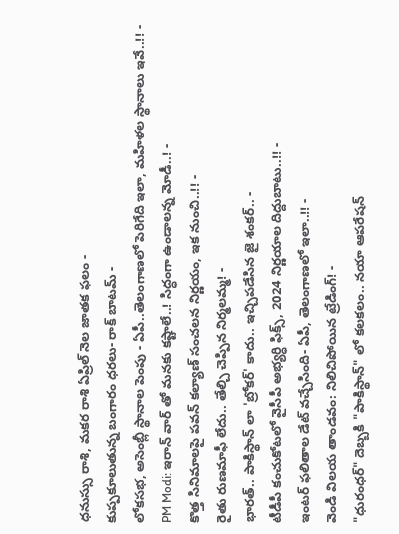ధనుస్సు రాశి, మకర రాశి ఏప్రిల్ నెల జాతక ఫలం -
కుప్పకూలుతున్న బంగారం ధరలు- రాక్ బాటమ్ -
లోకసభ, అసెంబ్లీ స్థానాల పెంపు - ఏపీ..తెలంగాణలో పెరిగేది ఇలా, మహిళల స్థానాలు ఇవే..!! -
PM Modi: ఇరాన్ వార్ తో మనకు కష్టాలే..! సిద్ధంగా ఉండాలన్న మోడీ..! -
కొత్త సినిమాలపై పవన్ కల్యాణ్ సంచలన నిర్ణయం, ఇక నుంచి..!! -
రైతు రుణమాఫీ లేదు.. తేల్చి చెప్పిన నిర్మలమ్మ! -
భారత్.. పాకిస్థాన్ లా 'బ్రోకర్' కాదు.. ఇచ్చిపడేసిన జై శంకర్.. -
టీడీపీ కంచుకోటలో వైసీపీ అభ్యర్ధి ఫిక్స్, 2024 నిర్ణయాల దిద్దుబాటు..!! -
ఇంటర్ ఫలితాల డేట్ వచ్చేసింది- ఏపీ, తెలంగాణలో ఇలా..!! -
వెండి విలయ తాండవం: నిలిచిపోయిన ట్రేడింగ్! -
"ధురంధర్" దెబ్బకి "పాకిస్థాన్" లో కలకలం.. నయా ఆపరేషన్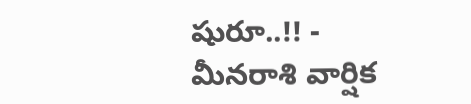షురూ..!! -
మీనరాశి వార్షిక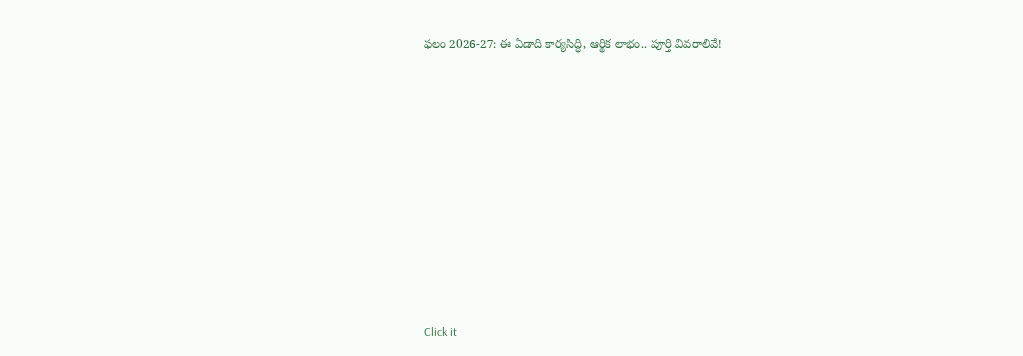ఫలం 2026-27: ఈ ఏడాది కార్యసిద్ధి, ఆర్థిక లాభం.. పూర్తి వివరాలివే!











Click it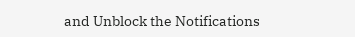and Unblock the Notifications